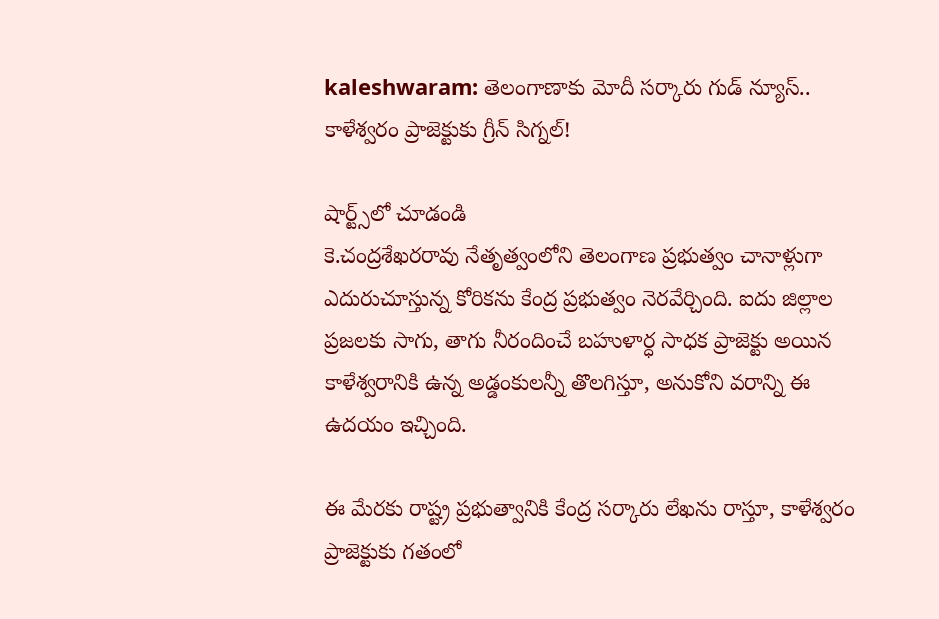kaleshwaram: తెలంగాణాకు మోదీ సర్కారు గుడ్ న్యూస్.. కాళేశ్వరం ప్రాజెక్టుకు గ్రీన్ సిగ్నల్!

షార్ట్స్‌లో చూడండి
కె.చంద్రశేఖరరావు నేతృత్వంలోని తెలంగాణ ప్రభుత్వం చానాళ్లుగా ఎదురుచూస్తున్న కోరికను కేంద్ర ప్రభుత్వం నెరవేర్చింది. ఐదు జిల్లాల ప్రజలకు సాగు, తాగు నీరందించే బహుళార్ధ సాధక ప్రాజెక్టు అయిన కాళేశ్వరానికి ఉన్న అడ్డంకులన్నీ తొలగిస్తూ, అనుకోని వరాన్ని ఈ ఉదయం ఇచ్చింది.

ఈ మేరకు రాష్ట్ర ప్రభుత్వానికి కేంద్ర సర్కారు లేఖను రాస్తూ, కాళేశ్వరం ప్రాజెక్టుకు గతంలో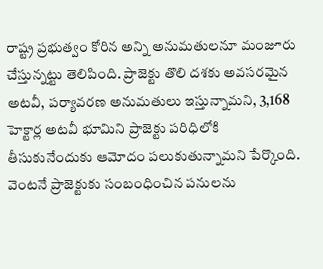రాష్ట్ర ప్రభుత్వం కోరిన అన్ని అనుమతులనూ మంజూరు చేస్తున్నట్టు తెలిపింది. ప్రాజెక్టు తొలి దశకు అవసరమైన అటవీ, పర్యావరణ అనుమతులు ఇస్తున్నామని, 3,168 హెక్టార్ల అటవీ భూమిని ప్రాజెక్టు పరిధిలోకి తీసుకునేందుకు ఆమోదం పలుకుతున్నామని పేర్కొంది. వెంటనే ప్రాజెక్టుకు సంబంధించిన పనులను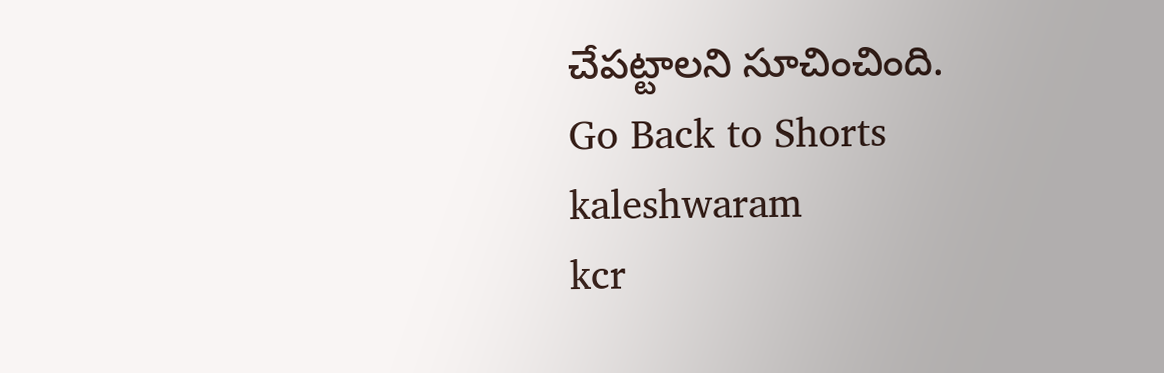చేపట్టాలని సూచించింది.
Go Back to Shorts
kaleshwaram
kcr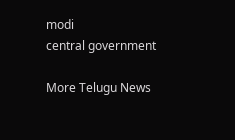modi
central government

More Telugu News